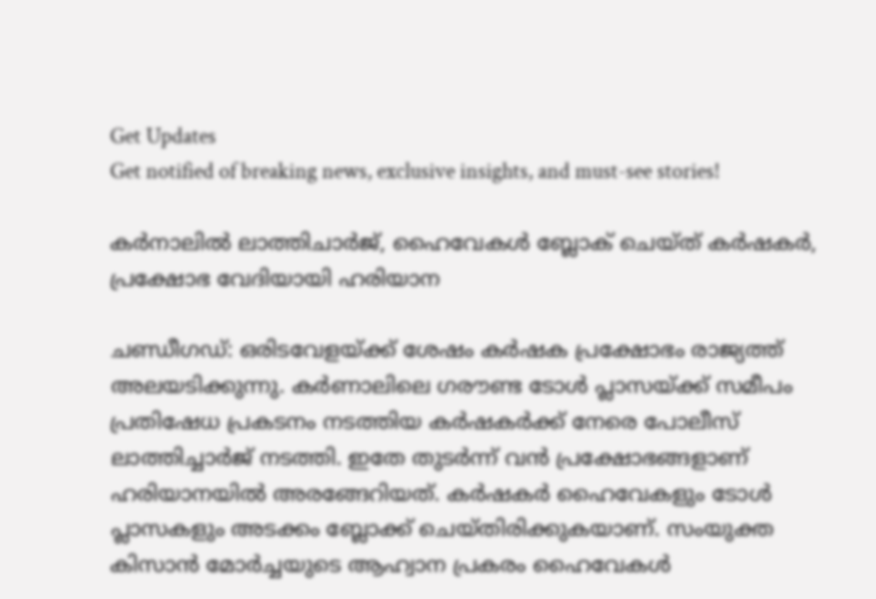Get Updates
Get notified of breaking news, exclusive insights, and must-see stories!

കര്‍നാലില്‍ ലാത്തിചാര്‍ജ്, ഹൈവേകള്‍ ബ്ലോക് ചെയ്ത് കര്‍ഷകര്‍, പ്രക്ഷോഭ വേദിയായി ഹരിയാന

ചണ്ഡീഗഡ്: ഒരിടവേളയ്ക്ക് ശേഷം കര്‍ഷക പ്രക്ഷോഭം രാജ്യത്ത് അലയടിക്കുന്നു. കര്‍ണാലിലെ ഗരൗണ്ട ടോള്‍ പ്ലാസയ്ക്ക് സമീപം പ്രതിഷേധ പ്രകടനം നടത്തിയ കര്‍ഷകര്‍ക്ക് നേരെ പോലീസ് ലാത്തിച്ചാര്‍ജ് നടത്തി. ഇതേ തുടര്‍ന്ന് വന്‍ പ്രക്ഷോഭങ്ങളാണ് ഹരിയാനയില്‍ അരങ്ങേറിയത്. കര്‍ഷകര്‍ ഹൈവേകളും ടോള്‍ പ്ലാസകളും അടക്കം ബ്ലോക്ക് ചെയ്തിരിക്കുകയാണ്. സംയുക്ത കിസാന്‍ മോര്‍ച്ചയുടെ ആഹ്വാന പ്രകരം ഹൈവേകള്‍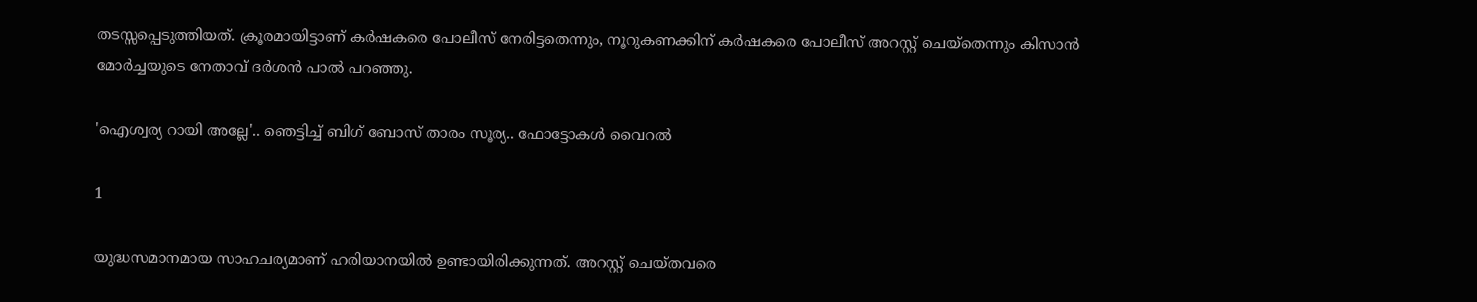തടസ്സപ്പെടുത്തിയത്. ക്രൂരമായിട്ടാണ് കര്‍ഷകരെ പോലീസ് നേരിട്ടതെന്നും, നൂറുകണക്കിന് കര്‍ഷകരെ പോലീസ് അറസ്റ്റ് ചെയ്‌തെന്നും കിസാന്‍ മോര്‍ച്ചയുടെ നേതാവ് ദര്‍ശന്‍ പാല്‍ പറഞ്ഞു.

'ഐശ്വര്യ റായി അല്ലേ'.. ഞെട്ടിച്ച് ബിഗ് ബോസ് താരം സൂര്യ.. ഫോട്ടോകൾ വൈറൽ

1

യുദ്ധസമാനമായ സാഹചര്യമാണ് ഹരിയാനയില്‍ ഉണ്ടായിരിക്കുന്നത്. അറസ്റ്റ് ചെയ്തവരെ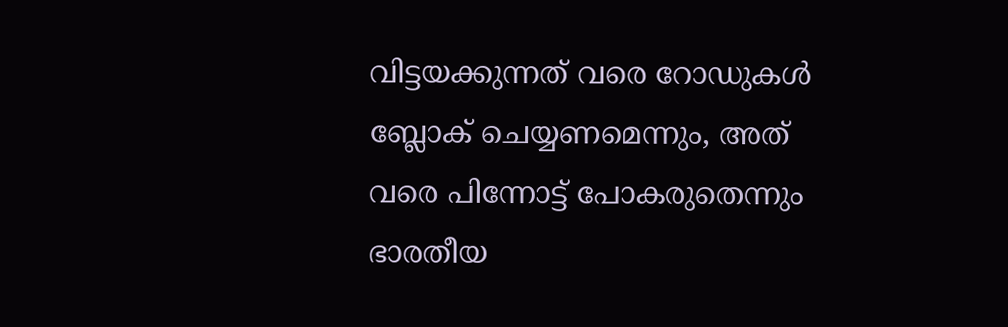വിട്ടയക്കുന്നത് വരെ റോഡുകള്‍ ബ്ലോക് ചെയ്യണമെന്നും, അത് വരെ പിന്നോട്ട് പോകരുതെന്നും ഭാരതീയ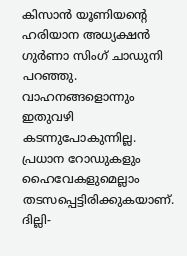കിസാന്‍ യൂണിയന്റെ ഹരിയാന അധ്യക്ഷന്‍ ഗുര്‍ണാ സിംഗ് ചാഡുനി പറഞ്ഞു. വാഹനങ്ങളൊന്നും ഇതുവഴി കടന്നുപോകുന്നില്ല. പ്രധാന റോഡുകളും ഹൈവേകളുമെല്ലാം തടസപ്പെട്ടിരിക്കുകയാണ്. ദില്ലി-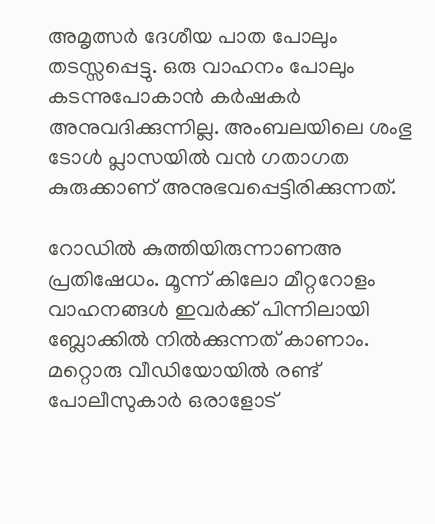അമൃത്സര്‍ ദേശീയ പാത പോലും തടസ്സപ്പെട്ടു. ഒരു വാഹനം പോലും കടന്നുപോകാന്‍ കര്‍ഷകര്‍ അനുവദിക്കുന്നില്ല. അംബലയിലെ ശംഭു ടോള്‍ പ്ലാസയില്‍ വന്‍ ഗതാഗത കുരുക്കാണ് അനുഭവപ്പെട്ടിരിക്കുന്നത്.

റോഡില്‍ കുത്തിയിരുന്നാണഅ പ്രതിഷേധം. മൂന്ന് കിലോ മീറ്ററോളം വാഹനങ്ങള്‍ ഇവര്‍ക്ക് പിന്നിലായി ബ്ലോക്കില്‍ നില്‍ക്കുന്നത് കാണാം. മറ്റൊരു വീഡിയോയില്‍ രണ്ട് പോലീസുകാര്‍ ഒരാളോട്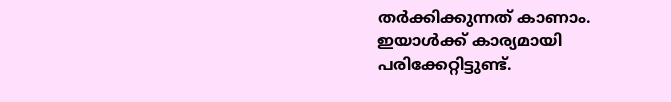തര്‍ക്കിക്കുന്നത് കാണാം. ഇയാള്‍ക്ക് കാര്യമായി പരിക്കേറ്റിട്ടുണ്ട്.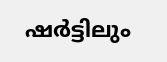ഷര്‍ട്ടിലും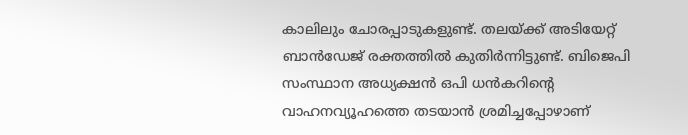കാലിലും ചോരപ്പാടുകളുണ്ട്. തലയ്ക്ക് അടിയേറ്റ് ബാന്‍ഡേജ് രക്തത്തില്‍ കുതിര്‍ന്നിട്ടുണ്ട്. ബിജെപി സംസ്ഥാന അധ്യക്ഷന്‍ ഒപി ധന്‍കറിന്റെ വാഹനവ്യൂഹത്തെ തടയാന്‍ ശ്രമിച്ചപ്പോഴാണ്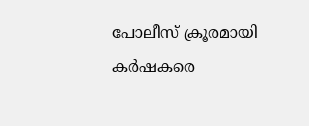പോലീസ് ക്രൂരമായി കര്‍ഷകരെ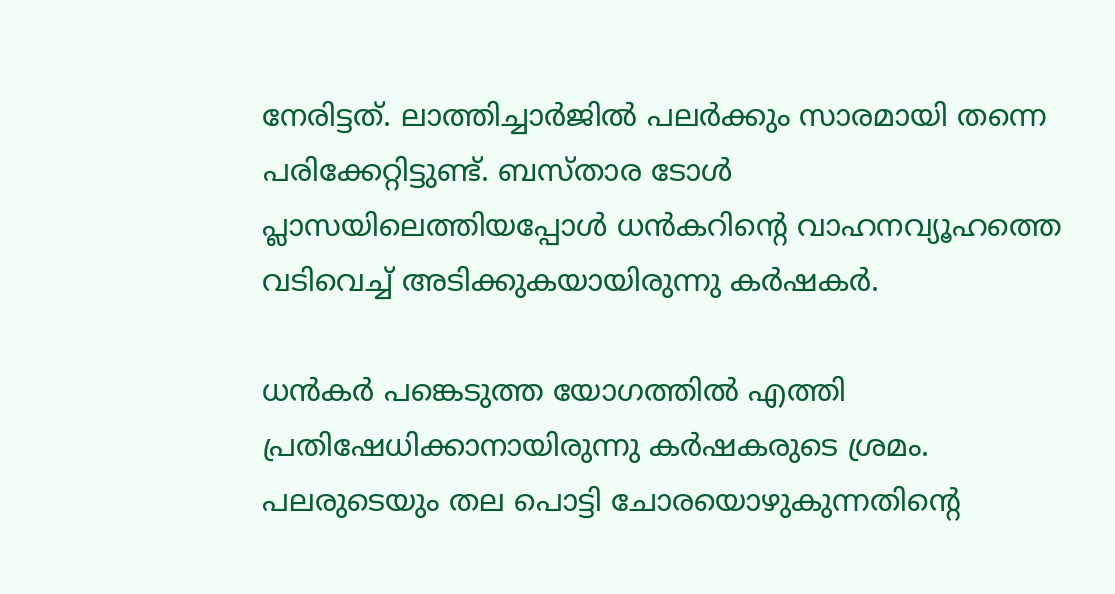നേരിട്ടത്. ലാത്തിച്ചാര്‍ജില്‍ പലര്‍ക്കും സാരമായി തന്നെ പരിക്കേറ്റിട്ടുണ്ട്. ബസ്താര ടോള്‍ പ്ലാസയിലെത്തിയപ്പോള്‍ ധന്‍കറിന്റെ വാഹനവ്യൂഹത്തെ വടിവെച്ച് അടിക്കുകയായിരുന്നു കര്‍ഷകര്‍.

ധന്‍കര്‍ പങ്കെടുത്ത യോഗത്തില്‍ എത്തി പ്രതിഷേധിക്കാനായിരുന്നു കര്‍ഷകരുടെ ശ്രമം. പലരുടെയും തല പൊട്ടി ചോരയൊഴുകുന്നതിന്റെ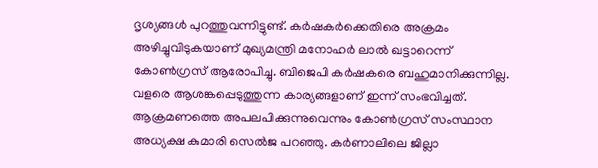ദൃശ്യങ്ങള്‍ പുറത്തുവന്നിട്ടുണ്ട്. കര്‍ഷകര്‍ക്കെതിരെ അക്രമം അഴിച്ചുവിടുകയാണ് മുഖ്യമന്ത്രി മനോഹര്‍ ലാല്‍ ഖട്ടാറെന്ന് കോണ്‍ഗ്രസ് ആരോപിച്ചു. ബിജെപി കര്‍ഷകരെ ബഹുമാനിക്കുന്നില്ല. വളരെ ആശങ്കപ്പെടുത്തുന്ന കാര്യങ്ങളാണ് ഇന്ന് സംഭവിച്ചത്. ആക്രമണത്തെ അപലപിക്കുന്നുവെന്നും കോണ്‍ഗ്രസ് സംസ്ഥാന അധ്യക്ഷ കുമാരി സെല്‍ജ പറഞ്ഞു. കര്‍ണാലിലെ ജില്ലാ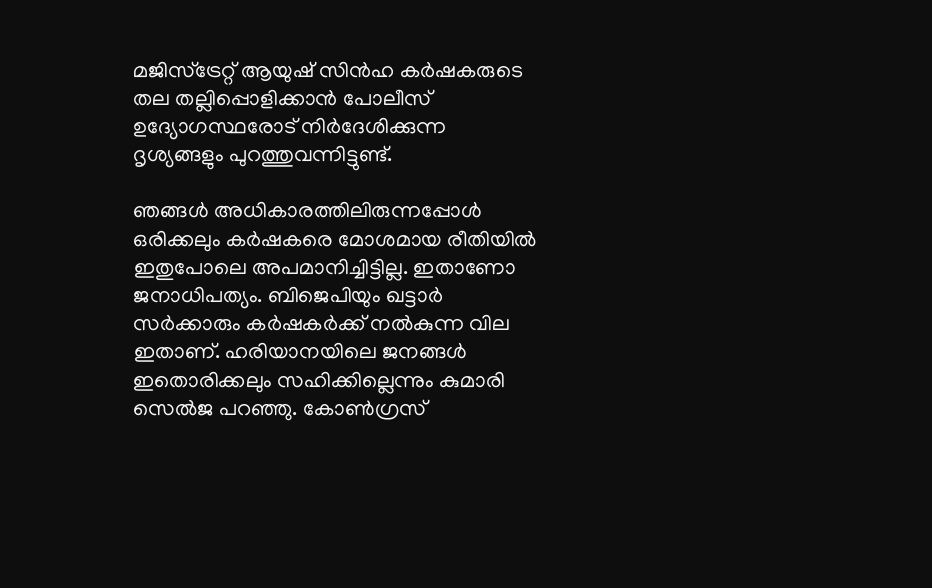മജിസ്‌ട്രേറ്റ് ആയുഷ് സിന്‍ഹ കര്‍ഷകരുടെ തല തല്ലിപ്പൊളിക്കാന്‍ പോലീസ് ഉദ്യോഗസ്ഥരോട് നിര്‍ദേശിക്കുന്ന ദൃശ്യങ്ങളും പുറത്തുവന്നിട്ടുണ്ട്.

ഞങ്ങള്‍ അധികാരത്തിലിരുന്നപ്പോള്‍ ഒരിക്കലും കര്‍ഷകരെ മോശമായ രീതിയില്‍ ഇതുപോലെ അപമാനിച്ചിട്ടില്ല. ഇതാണോ ജനാധിപത്യം. ബിജെപിയും ഖട്ടാര്‍ സര്‍ക്കാരും കര്‍ഷകര്‍ക്ക് നല്‍കുന്ന വില ഇതാണ്. ഹരിയാനയിലെ ജനങ്ങള്‍ ഇതൊരിക്കലും സഹിക്കില്ലെന്നും കുമാരി സെല്‍ജ പറഞ്ഞു. കോണ്‍ഗ്രസ്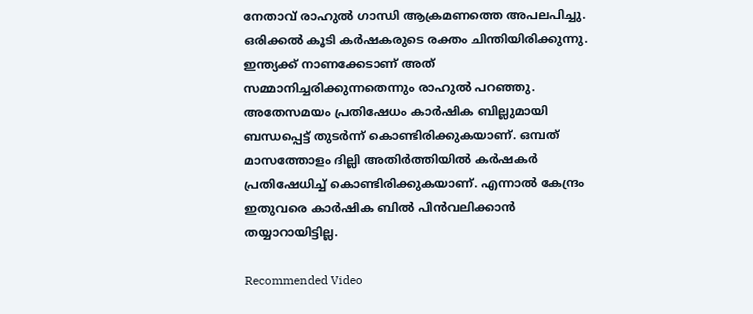നേതാവ് രാഹുല്‍ ഗാന്ധി ആക്രമണത്തെ അപലപിച്ചു. ഒരിക്കല്‍ കൂടി കര്‍ഷകരുടെ രക്തം ചിന്തിയിരിക്കുന്നു. ഇന്ത്യക്ക് നാണക്കേടാണ് അത് സമ്മാനിച്ചരിക്കുന്നതെന്നും രാഹുല്‍ പറഞ്ഞു. അതേസമയം പ്രതിഷേധം കാര്‍ഷിക ബില്ലുമായി ബന്ധപ്പെട്ട് തുടര്‍ന്ന് കൊണ്ടിരിക്കുകയാണ്. ഒമ്പത് മാസത്തോളം ദില്ലി അതിര്‍ത്തിയില്‍ കര്‍ഷകര്‍ പ്രതിഷേധിച്ച് കൊണ്ടിരിക്കുകയാണ്. എന്നാല്‍ കേന്ദ്രം ഇതുവരെ കാര്‍ഷിക ബില്‍ പിന്‍വലിക്കാന്‍ തയ്യാറായിട്ടില്ല.

Recommended Video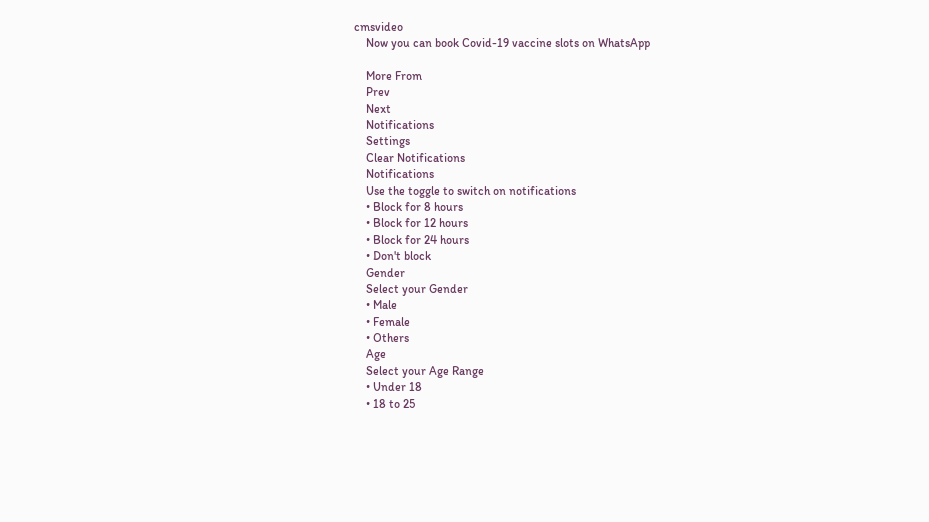cmsvideo
    Now you can book Covid-19 vaccine slots on WhatsApp

    More From
    Prev
    Next
    Notifications
    Settings
    Clear Notifications
    Notifications
    Use the toggle to switch on notifications
    • Block for 8 hours
    • Block for 12 hours
    • Block for 24 hours
    • Don't block
    Gender
    Select your Gender
    • Male
    • Female
    • Others
    Age
    Select your Age Range
    • Under 18
    • 18 to 25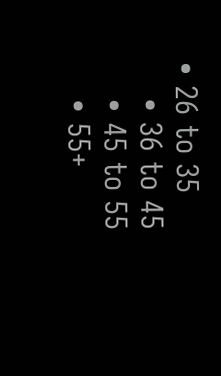• 26 to 35
    • 36 to 45
    • 45 to 55
    • 55+